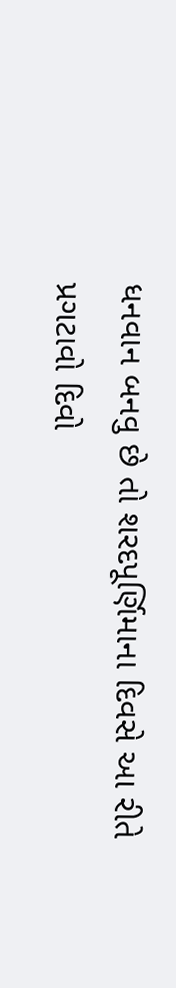ધનવાન બનવુ છે તો શરદપૂર્ણિમાના દિવસે આ રીતે પ્રગટાવો દિવો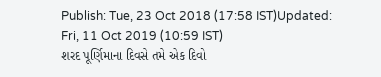Publish: Tue, 23 Oct 2018 (17:58 IST)Updated: Fri, 11 Oct 2019 (10:59 IST)
શરદ પૂર્ણિમાના દિવસે તમે એક દિવો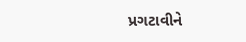પ્રગટાવીને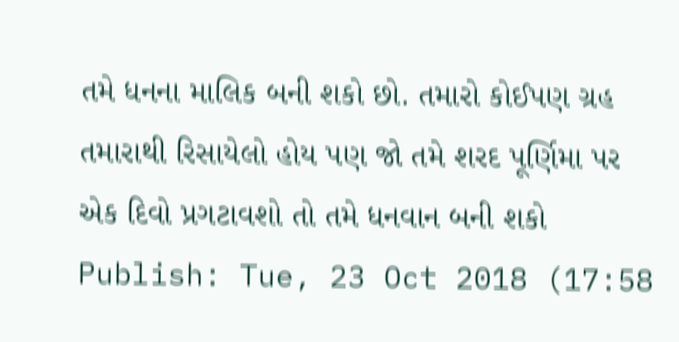તમે ધનના માલિક બની શકો છો. તમારો કોઈપણ ગ્રહ તમારાથી રિસાયેલો હોય પણ જો તમે શરદ પૂર્ણિમા પર એક દિવો પ્રગટાવશો તો તમે ધનવાન બની શકો
Publish: Tue, 23 Oct 2018 (17:58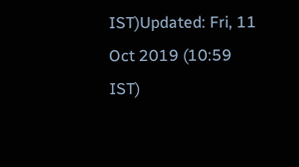IST)Updated: Fri, 11 Oct 2019 (10:59 IST)